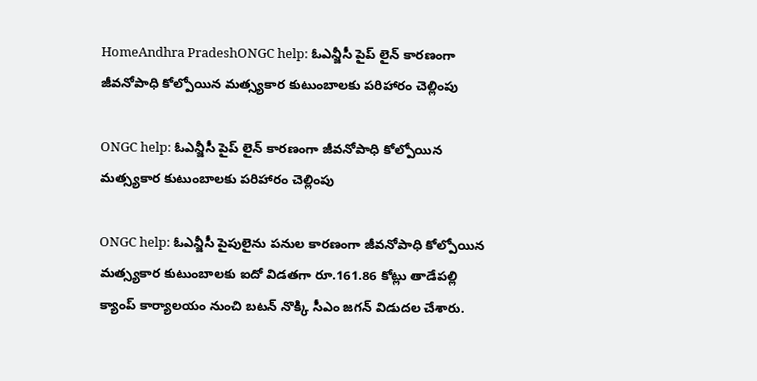HomeAndhra PradeshONGC help: ఓఎన్జీసీ పైప్ లైన్ కారణంగా జీవనోపాధి కోల్పోయిన మత్స్యకార కుటుంబాలకు పరిహారం చెల్లింపు

ONGC help: ఓఎన్జీసీ పైప్ లైన్ కారణంగా జీవనోపాధి కోల్పోయిన మత్స్యకార కుటుంబాలకు పరిహారం చెల్లింపు

ONGC help: ఓఎన్జీసీ పైపులైను పనుల కారణంగా జీవనోపాధి కోల్పోయిన మత్స్యకార కుటుంబాలకు ఐదో విడతగా రూ.161.86 కోట్లు తాడేపల్లి క్యాంప్ కార్యాలయం నుంచి బటన్ నొక్కి సీఎం జగన్‌ విడుదల చేశారు.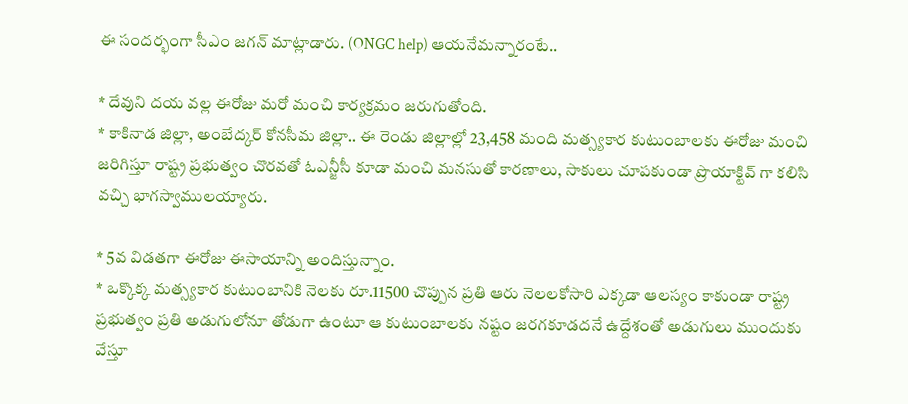ఈ సందర్భంగా సీఎం జగన్‌ మాట్లాడారు. (ONGC help) ఆయనేమన్నారంటే..

* దేవుని దయ వల్ల ఈరోజు మరో మంచి కార్యక్రమం జరుగుతోంది.
* కాకినాడ జిల్లా, అంబేద్కర్ కోనసీమ జిల్లా.. ఈ రెండు జిల్లాల్లో 23,458 మంది మత్స్యకార కుటుంబాలకు ఈరోజు మంచి జరిగిస్తూ రాష్ట్ర ప్రభుత్వం చొరవతో ఓఎన్జీసీ కూడా మంచి మనసుతో కారణాలు, సాకులు చూపకుండా ప్రొయాక్టివ్ గా కలిసి వచ్చి భాగస్వాములయ్యారు.

* 5వ విడతగా ఈరోజు ఈసాయాన్ని అందిస్తున్నాం.
* ఒక్కొక్క మత్స్యకార కుటుంబానికి నెలకు రూ.11500 చొప్పున ప్రతి ఆరు నెలలకోసారి ఎక్కడా ఆలస్యం కాకుండా రాష్ట్ర ప్రభుత్వం ప్రతి అడుగులోనూ తోడుగా ఉంటూ ఆ కుటుంబాలకు నష్టం జరగకూడదనే ఉద్దేశంతో అడుగులు ముందుకు వేస్తూ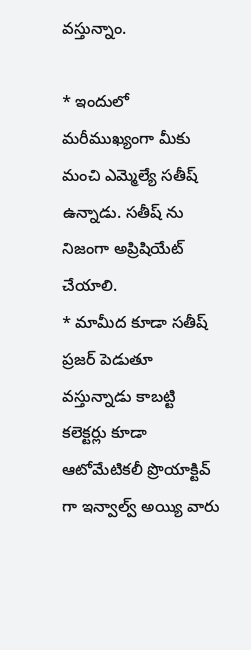వస్తున్నాం.

* ఇందులో మరీముఖ్యంగా మీకు మంచి ఎమ్మెల్యే సతీష్ ఉన్నాడు. సతీష్ ను నిజంగా అప్రిషియేట్ చేయాలి.
* మామీద కూడా సతీష్ ప్రజర్ పెడుతూ వస్తున్నాడు కాబట్టి కలెక్టర్లు కూడా ఆటోమేటికలీ ప్రొయాక్టివ్ గా ఇన్వాల్వ్ అయ్యి వారు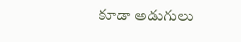కూడా అడుగులు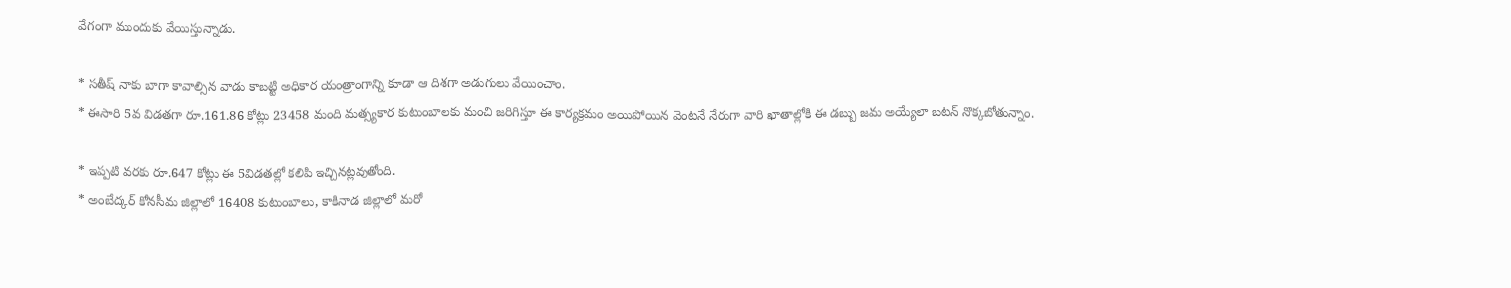వేగంగా ముందుకు వేయిస్తున్నాడు.

* సతీష్ నాకు బాగా కావాల్సిన వాడు కాబట్టి అధికార యంత్రాంగాన్ని కూడా ఆ దిశగా అడుగులు వేయించాం.
* ఈసారి 5వ విడతగా రూ.161.86 కోట్లు 23458 మంది మత్స్యకార కుటుంబాలకు మంచి జరిగిస్తూ ఈ కార్యక్రమం అయిపోయిన వెంటనే నేరుగా వారి ఖాతాల్లోకి ఈ డబ్బు జమ అయ్యేలా బటన్ నొక్కబోతున్నాం.

* ఇప్పటి వరకు రూ.647 కోట్లు ఈ 5విడతల్లో కలిపి ఇచ్చినట్లవుతోంది.
* అంబేద్కర్ కోనసీమ జిల్లాలో 16408 కుటుంబాలు, కాకినాడ జిల్లాలో మరో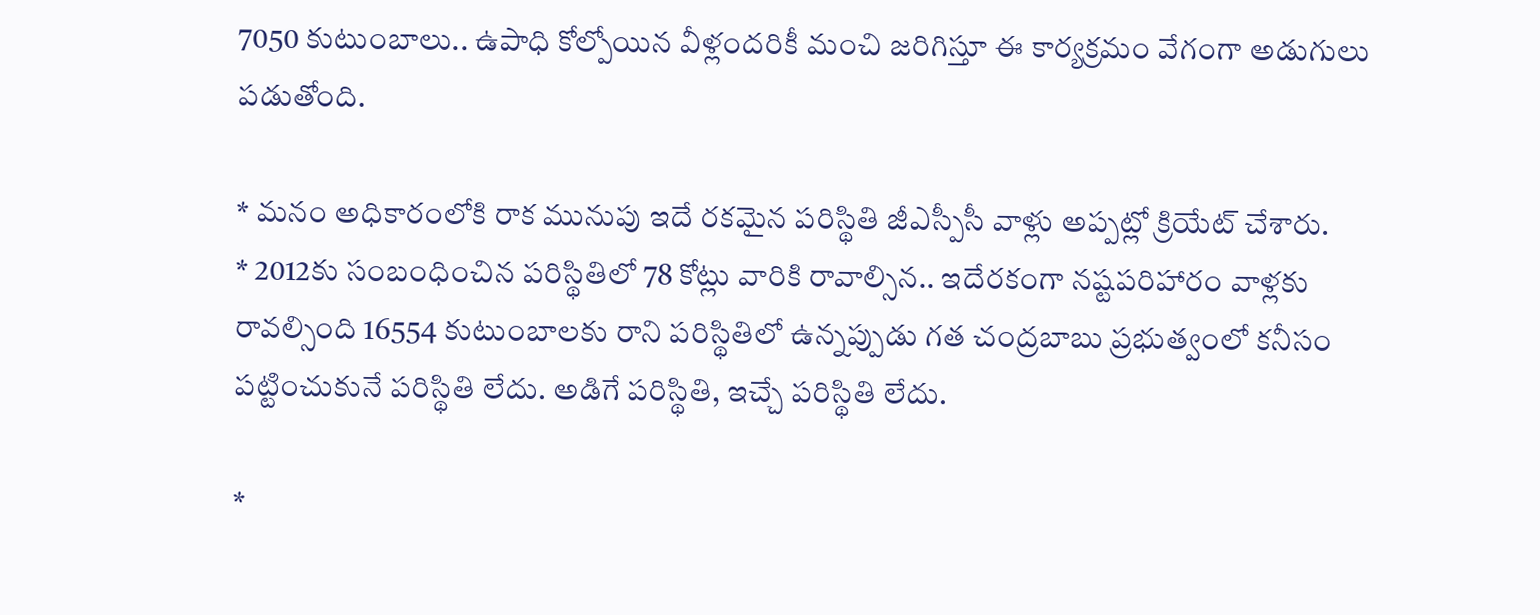7050 కుటుంబాలు.. ఉపాధి కోల్పోయిన వీళ్లందరికీ మంచి జరిగిస్తూ ఈ కార్యక్రమం వేగంగా అడుగులు పడుతోంది.

* మనం అధికారంలోకి రాక మునుపు ఇదే రకమైన పరిస్థితి జీఎస్పీసీ వాళ్లు అప్పట్లో క్రియేట్ చేశారు.
* 2012కు సంబంధించిన పరిస్థితిలో 78 కోట్లు వారికి రావాల్సిన.. ఇదేరకంగా నష్టపరిహారం వాళ్లకు రావల్సింది 16554 కుటుంబాలకు రాని పరిస్థితిలో ఉన్నప్పుడు గత చంద్రబాబు ప్రభుత్వంలో కనీసం పట్టించుకునే పరిస్థితి లేదు. అడిగే పరిస్థితి, ఇచ్చే పరిస్థితి లేదు.

*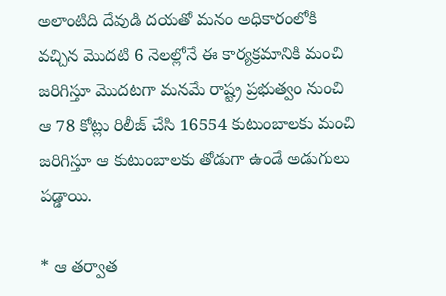అలాంటిది దేవుడి దయతో మనం అధికారంలోకి వచ్చిన మొదటి 6 నెలల్లోనే ఈ కార్యక్రమానికి మంచి జరిగిస్తూ మొదటగా మనమే రాష్ట్ర ప్రభుత్వం నుంచి ఆ 78 కోట్లు రిలీజ్ చేసి 16554 కుటుంబాలకు మంచి జరిగిస్తూ ఆ కుటుంబాలకు తోడుగా ఉండే అడుగులు పడ్డాయి.

* ఆ తర్వాత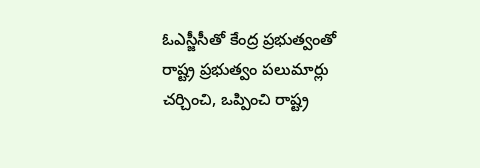ఓఎస్జీసీతో కేంద్ర ప్రభుత్వంతో రాష్ట్ర ప్రభుత్వం పలుమార్లు చర్చించి, ఒప్పించి రాష్ట్ర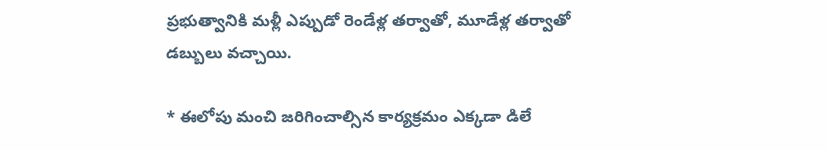ప్రభుత్వానికి మళ్లీ ఎప్పుడో రెండేళ్ల తర్వాతో, మూడేళ్ల తర్వాతో డబ్బులు వచ్చాయి.

* ఈలోపు మంచి జరిగించాల్సిన కార్యక్రమం ఎక్కడా డిలే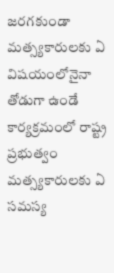జరగకుండా మత్స్యకారులకు ఏ విషయంలోనైనా తోడుగా ఉండే కార్యక్రమంలో రాష్ట్ర ప్రభుత్వం మత్స్యకారులకు ఏ సమస్య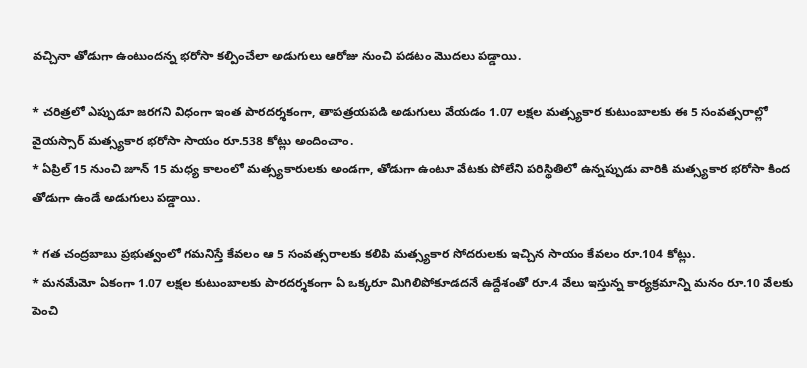వచ్చినా తోడుగా ఉంటుందన్న భరోసా కల్పించేలా అడుగులు ఆరోజు నుంచి పడటం మొదలు పడ్డాయి.

* చరిత్రలో ఎప్పుడూ జరగని విధంగా ఇంత పారదర్శకంగా, తాపత్రయపడి అడుగులు వేయడం 1.07 లక్షల మత్స్యకార కుటుంబాలకు ఈ 5 సంవత్సరాల్లో వైయస్సార్ మత్స్యకార భరోసా సాయం రూ.538 కోట్లు అందించాం.
* ఏప్రిల్ 15 నుంచి జూన్ 15 మధ్య కాలంలో మత్స్యకారులకు అండగా, తోడుగా ఉంటూ వేటకు పోలేని పరిస్థితిలో ఉన్నప్పుడు వారికి మత్స్యకార భరోసా కింద తోడుగా ఉండే అడుగులు పడ్డాయి.

* గత చంద్రబాబు ప్రభుత్వంలో గమనిస్తే కేవలం ఆ 5 సంవత్సరాలకు కలిపి మత్స్యకార సోదరులకు ఇచ్చిన సాయం కేవలం రూ.104 కోట్లు.
* మనమేమో ఏకంగా 1.07 లక్షల కుటుంబాలకు పారదర్శకంగా ఏ ఒక్కరూ మిగిలిపోకూడదనే ఉద్దేశంతో రూ.4 వేలు ఇస్తున్న కార్యక్రమాన్ని మనం రూ.10 వేలకు పెంచి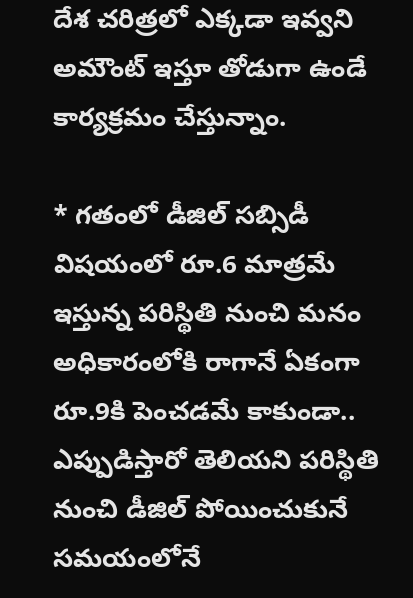దేశ చరిత్రలో ఎక్కడా ఇవ్వని అమౌంట్ ఇస్తూ తోడుగా ఉండే కార్యక్రమం చేస్తున్నాం.

* గతంలో డీజిల్ సబ్సిడీ విషయంలో రూ.6 మాత్రమే ఇస్తున్న పరిస్థితి నుంచి మనం అధికారంలోకి రాగానే ఏకంగా రూ.9కి పెంచడమే కాకుండా.. ఎప్పుడిస్తారో తెలియని పరిస్థితి నుంచి డీజిల్ పోయించుకునే సమయంలోనే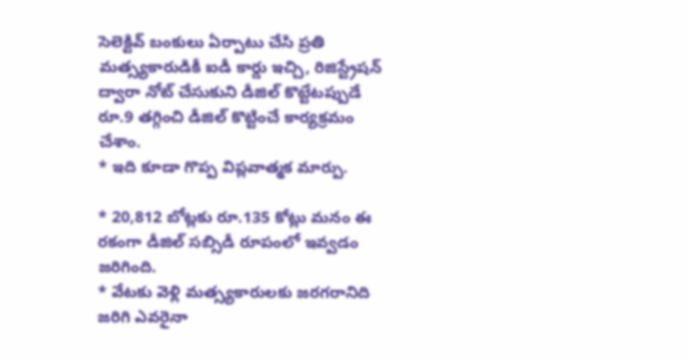సెలెక్టివ్ బంకులు ఏర్పాటు చేసి ప్రతి మత్స్యకారుడికీ ఐడీ కార్డు ఇచ్చి, రిజిస్ట్రేషన్ ద్వారా నోట్ చేసుకుని డీజిల్ కొట్టేటప్పుడే రూ.9 తగ్గించి డీజిల్ కొట్టించే కార్యక్రమం చేశాం.
* ఇది కూడా గొప్ప విప్లవాత్మక మార్పు.

* 20,812 బోట్లకు రూ.135 కోట్లు మనం ఈ రకంగా డీజిల్ సబ్సిడీ రూపంలో ఇవ్వడం జరిగింది.
* వేటకు వెళ్లి మత్స్యకారులకు జరగరానిది జరిగి ఎవరైనా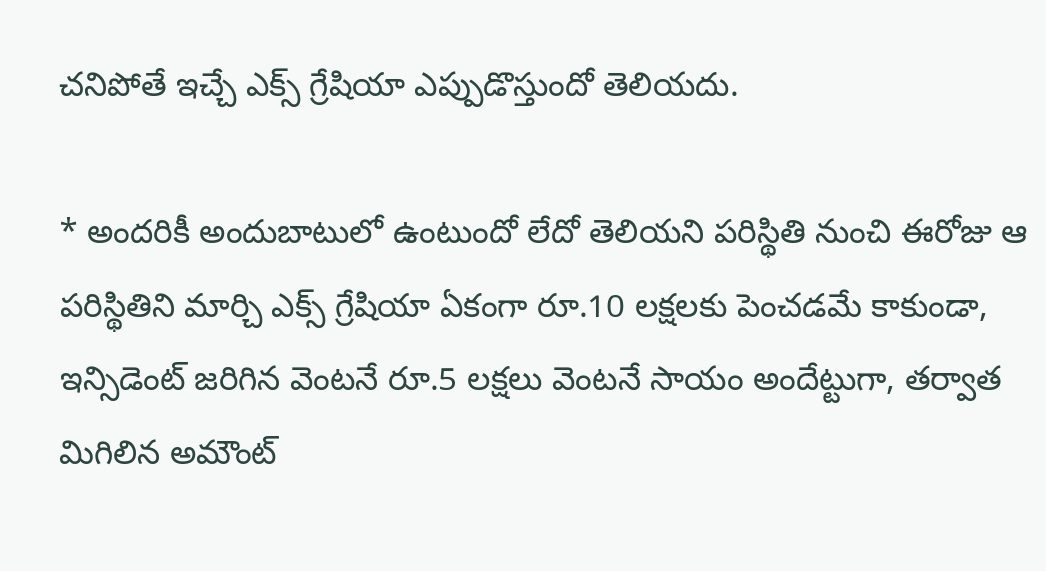చనిపోతే ఇచ్చే ఎక్స్ గ్రేషియా ఎప్పుడొస్తుందో తెలియదు.

* అందరికీ అందుబాటులో ఉంటుందో లేదో తెలియని పరిస్థితి నుంచి ఈరోజు ఆ పరిస్థితిని మార్చి ఎక్స్ గ్రేషియా ఏకంగా రూ.10 లక్షలకు పెంచడమే కాకుండా, ఇన్సిడెంట్ జరిగిన వెంటనే రూ.5 లక్షలు వెంటనే సాయం అందేట్టుగా, తర్వాత మిగిలిన అమౌంట్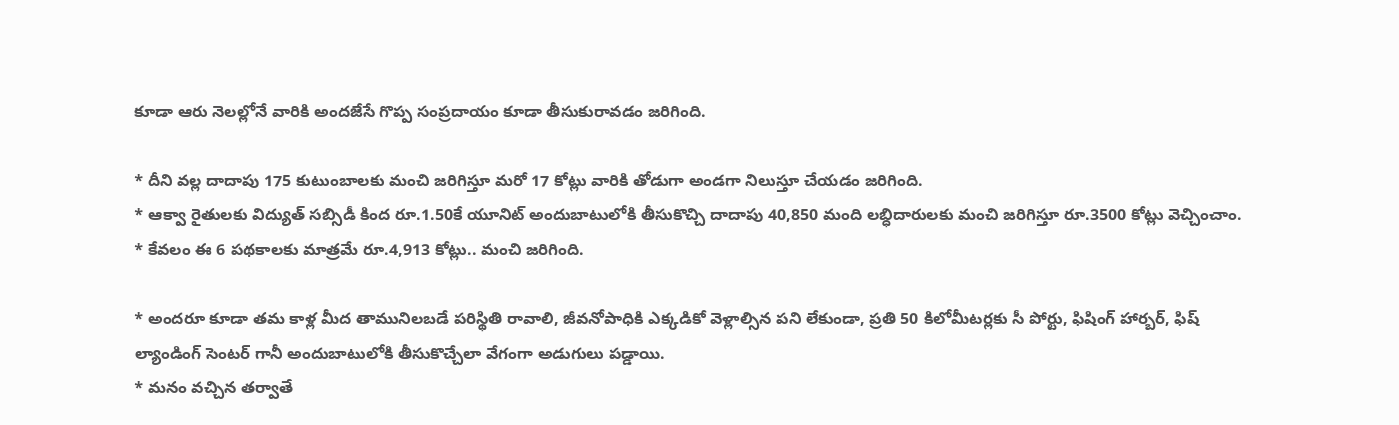కూడా ఆరు నెలల్లోనే వారికి అందజేసే గొప్ప సంప్రదాయం కూడా తీసుకురావడం జరిగింది.

* దీని వల్ల దాదాపు 175 కుటుంబాలకు మంచి జరిగిస్తూ మరో 17 కోట్లు వారికి తోడుగా అండగా నిలుస్తూ చేయడం జరిగింది.
* ఆక్వా రైతులకు విద్యుత్ సబ్సిడీ కింద రూ.1.50కే యూనిట్ అందుబాటులోకి తీసుకొచ్చి దాదాపు 40,850 మంది లబ్ధిదారులకు మంచి జరిగిస్తూ రూ.3500 కోట్లు వెచ్చించాం.
* కేవలం ఈ 6 పథకాలకు మాత్రమే రూ.4,913 కోట్లు.. మంచి జరిగింది.

* అందరూ కూడా తమ కాళ్ల మీద తామునిలబడే పరిస్థితి రావాలి, జీవనోపాధికి ఎక్కడికో వెళ్లాల్సిన పని లేకుండా, ప్రతి 50 కిలోమీటర్లకు సీ పోర్టు, ఫిషింగ్ హార్బర్, ఫిష్ ల్యాండింగ్ సెంటర్ గానీ అందుబాటులోకి తీసుకొచ్చేలా వేగంగా అడుగులు పడ్డాయి.
* మనం వచ్చిన తర్వాతే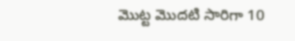మొట్ట మొదటి సారిగా 10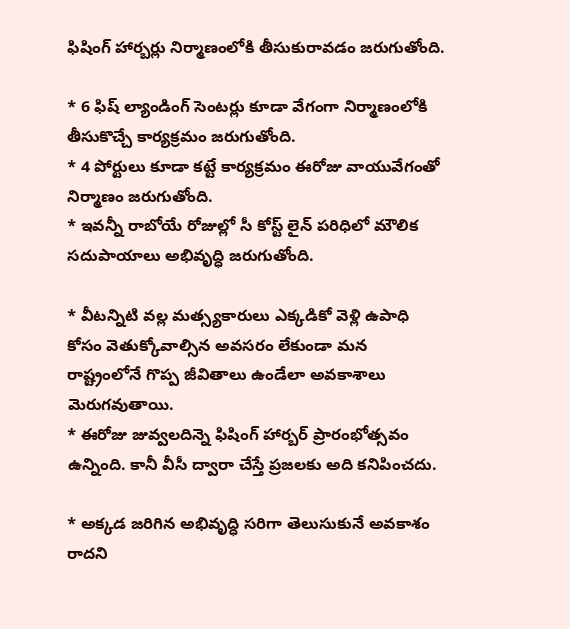ఫిషింగ్ హార్బర్లు నిర్మాణంలోకి తీసుకురావడం జరుగుతోంది.

* 6 ఫిష్ ల్యాండింగ్ సెంటర్లు కూడా వేగంగా నిర్మాణంలోకి తీసుకొచ్చే కార్యక్రమం జరుగుతోంది.
* 4 పోర్టులు కూడా కట్టే కార్యక్రమం ఈరోజు వాయువేగంతో నిర్మాణం జరుగుతోంది.
* ఇవన్నీ రాబోయే రోజుల్లో సీ కోస్ట్ లైన్ పరిధిలో మౌలిక సదుపాయాలు అభివృద్ధి జరుగుతోంది.

* వీటన్నిటి వల్ల మత్స్యకారులు ఎక్కడికో వెళ్లి ఉపాధి కోసం వెతుక్కోవాల్సిన అవసరం లేకుండా మన రాష్ట్రంలోనే గొప్ప జీవితాలు ఉండేలా అవకాశాలు మెరుగవుతాయి.
* ఈరోజు జువ్వలదిన్నె ఫిషింగ్ హార్బర్ ప్రారంభోత్సవం ఉన్నింది. కానీ వీసీ ద్వారా చేస్తే ప్రజలకు అది కనిపించదు.

* అక్కడ జరిగిన అభివృద్ధి సరిగా తెలుసుకునే అవకాశం రాదని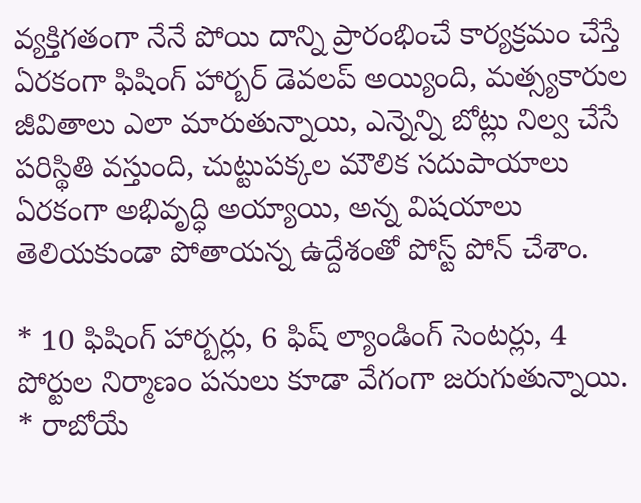వ్యక్తిగతంగా నేనే పోయి దాన్ని ప్రారంభించే కార్యక్రమం చేస్తే ఏరకంగా ఫిషింగ్ హార్బర్ డెవలప్ అయ్యింది, మత్స్యకారుల జీవితాలు ఎలా మారుతున్నాయి, ఎన్నెన్ని బోట్లు నిల్వ చేసే పరిస్థితి వస్తుంది, చుట్టుపక్కల మౌలిక సదుపాయాలు ఏరకంగా అభివృద్ధి అయ్యాయి, అన్న విషయాలు తెలియకుండా పోతాయన్న ఉద్దేశంతో పోస్ట్ పోన్ చేశాం.

* 10 ఫిషింగ్ హార్బర్లు, 6 ఫిష్ ల్యాండింగ్ సెంటర్లు, 4 పోర్టుల నిర్మాణం పనులు కూడా వేగంగా జరుగుతున్నాయి.
* రాబోయే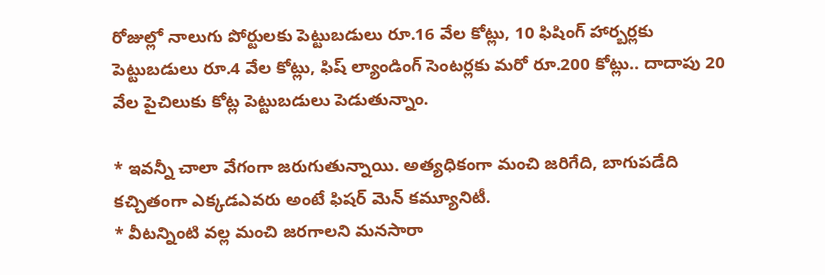రోజుల్లో నాలుగు పోర్టులకు పెట్టుబడులు రూ.16 వేల కోట్లు, 10 ఫిషింగ్ హార్బర్లకు పెట్టుబడులు రూ.4 వేల కోట్లు, ఫిష్ ల్యాండింగ్ సెంటర్లకు మరో రూ.200 కోట్లు.. దాదాపు 20 వేల పైచిలుకు కోట్ల పెట్టుబడులు పెడుతున్నాం.

* ఇవన్నీ చాలా వేగంగా జరుగుతున్నాయి. అత్యధికంగా మంచి జరిగేది, బాగుపడేది కచ్చితంగా ఎక్కడఎవరు అంటే ఫిషర్ మెన్ కమ్యూనిటీ.
* వీటన్నింటి వల్ల మంచి జరగాలని మనసారా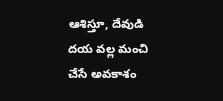ఆశిస్తూ, దేవుడి దయ వల్ల మంచి చేసే అవకాశం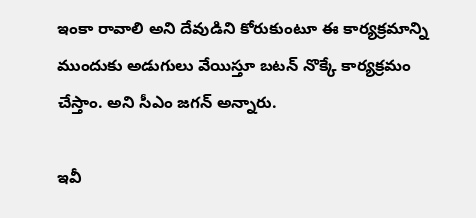ఇంకా రావాలి అని దేవుడిని కోరుకుంటూ ఈ కార్యక్రమాన్ని ముందుకు అడుగులు వేయిస్తూ బటన్ నొక్కే కార్యక్రమం చేస్తాం. అని సీఎం జగన్‌ అన్నారు.

ఇవీ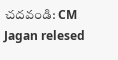చదవండి: CM Jagan relesed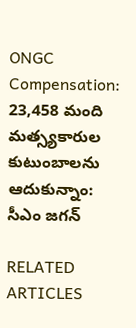ONGC Compensation: 23,458 మంది మత్స్యకారుల కుటుంబాలను ఆదుకున్నాం: సీఎం జగన్‌

RELATED ARTICLES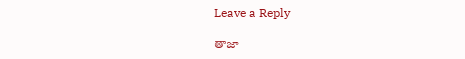Leave a Reply

తాజా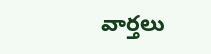వార్తలు